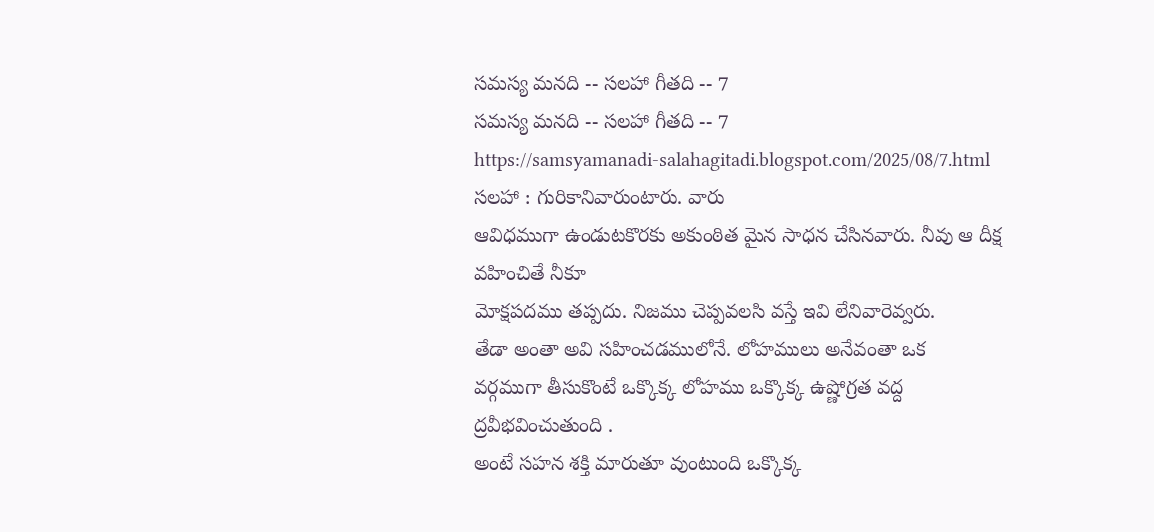సమస్య మనది -- సలహా గీతది -- 7
సమస్య మనది -- సలహా గీతది -- 7
https://samsyamanadi-salahagitadi.blogspot.com/2025/08/7.html
సలహా : గురికానివారుంటారు. వారు
ఆవిధముగా ఉండుటకొరకు అకుంఠిత మైన సాధన చేసినవారు. నీవు ఆ దీక్ష వహించితే నీకూ
మోక్షపదము తప్పదు. నిజము చెప్పవలసి వస్తే ఇవి లేనివారెవ్వరు.
తేడా అంతా అవి సహించడములోనే. లోహములు అనేవంతా ఒక
వర్గముగా తీసుకొంటే ఒక్కొక్క లోహము ఒక్కొక్క ఉష్ణోగ్రత వద్ద ద్రవీభవించుతుంది .
అంటే సహన శక్తి మారుతూ వుంటుంది ఒక్కొక్క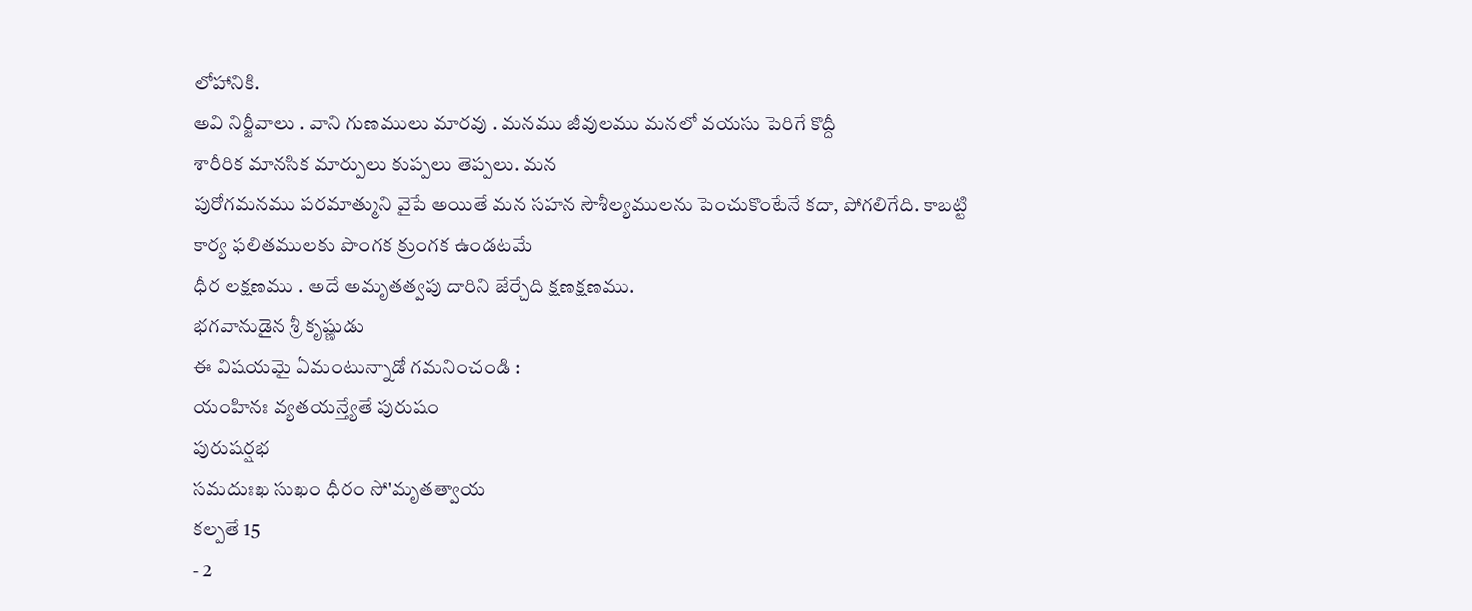లోహానికి.
అవి నిర్జీవాలు . వాని గుణములు మారవు . మనము జీవులము మనలో వయసు పెరిగే కొద్దీ
శారీరిక మానసిక మార్పులు కుప్పలు తెప్పలు. మన
పురోగమనము పరమాత్ముని వైపే అయితే మన సహన సౌశీల్యములను పెంచుకొంటేనే కదా, పోగలిగేది. కాబట్టి
కార్య ఫలితములకు పొంగక క్రుంగక ఉండటమే
ధీర లక్షణము . అదే అమృతత్వపు దారిని జేర్చేది క్షణక్షణము.
భగవానుడైన శ్రీ కృష్ణుడు
ఈ విషయమై ఏమంటున్నాడో గమనించండి :
యంహినః వ్యతయన్త్యేతే పురుషం
పురుషర్షభ
సమదుఃఖ సుఖం ధీరం సో'మృతత్వాయ
కల్పతే 15
- 2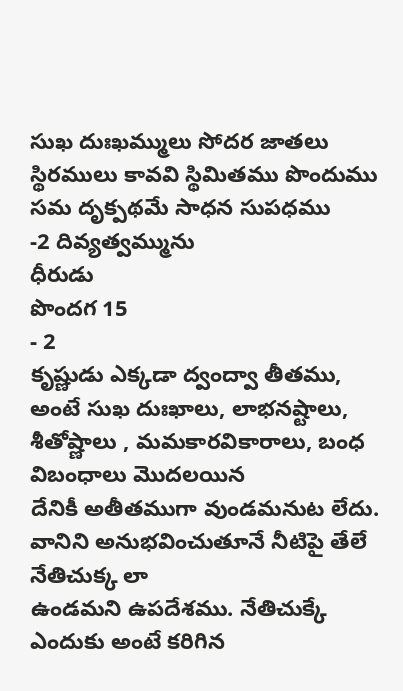సుఖ దుఃఖమ్ములు సోదర జాతలు
స్థిరములు కావవి స్థిమితము పొందుము
సమ దృక్పథమే సాధన సుపధము
-2 దివ్యత్వమ్మును
ధీరుడు
పొందగ 15
- 2
కృష్ణుడు ఎక్కడా ద్వంద్వా తీతము,
అంటే సుఖ దుఃఖాలు, లాభనష్టాలు, శీతోష్ణాలు , మమకారవికారాలు, బంధ విబంధాలు మొదలయిన
దేనికీ అతీతముగా వుండమనుట లేదు. వానిని అనుభవించుతూనే నీటిపై తేలే నేతిచుక్క లా
ఉండమని ఉపదేశము. నేతిచుక్కే ఎందుకు అంటే కరిగిన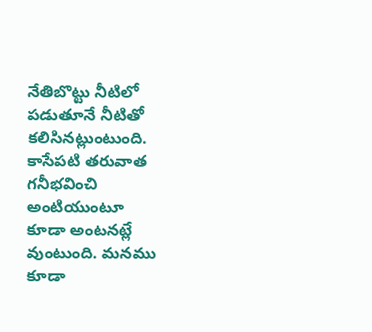నేతిబొట్టు నీటిలో పడుతూనే నీటితో
కలిసినట్లుంటుంది. కాసేపటి తరువాత గనీభవించి అంటియుంటూ
కూడా అంటనట్లే వుంటుంది. మనము కూడా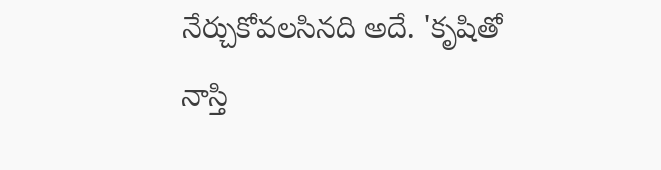నేర్చుకోవలసినది అదే. 'కృషితో
నాస్తి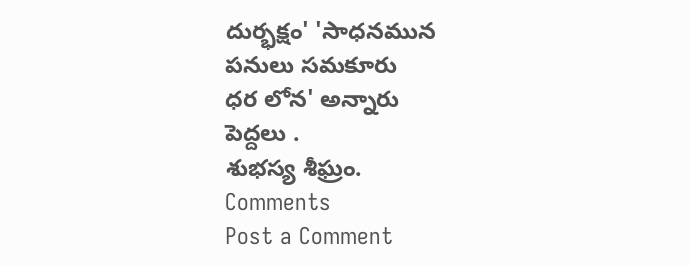దుర్భక్షం' 'సాధనమున
పనులు సమకూరు
ధర లోన' అన్నారు
పెద్దలు .
శుభస్య శీఘ్రం.
Comments
Post a Comment